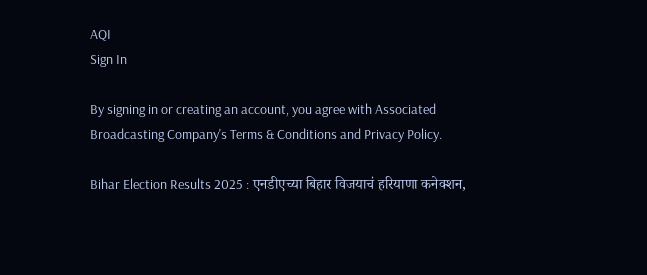AQI
Sign In

By signing in or creating an account, you agree with Associated Broadcasting Company's Terms & Conditions and Privacy Policy.

Bihar Election Results 2025 : एनडीएच्या बिहार विजयाचं हरियाणा कनेक्शन,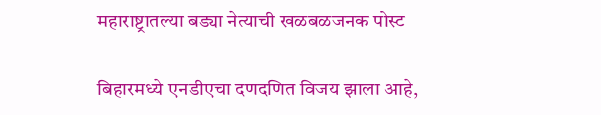महाराष्ट्रातल्या बड्या नेत्याची खळबळजनक पोस्ट

बिहारमध्ये एनडीएचा दणदणित विजय झाला आहे,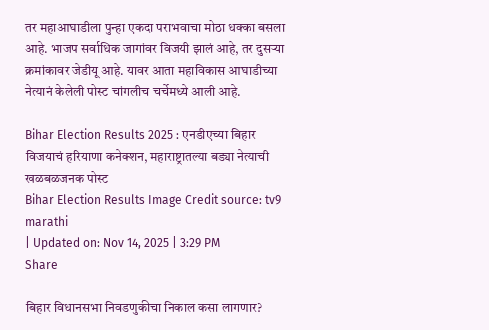तर महाआघाडीला पुन्हा एकदा पराभवाचा मोठा धक्का बसला आहे. भाजप सर्वाधिक जागांवर विजयी झालं आहे, तर दुसऱ्या क्रमांकावर जेडीयू आहे. यावर आता महाविकास आघाडीच्या नेत्यानं केलेली पोस्ट चांगलीच चर्चेमध्ये आली आहे.

Bihar Election Results 2025 : एनडीएच्या बिहार विजयाचं हरियाणा कनेक्शन, महाराष्ट्रातल्या बड्या नेत्याची खळबळजनक पोस्ट
Bihar Election Results Image Credit source: tv9 marathi
| Updated on: Nov 14, 2025 | 3:29 PM
Share

बिहार विधानसभा निवडणुकीचा निकाल कसा लागणार?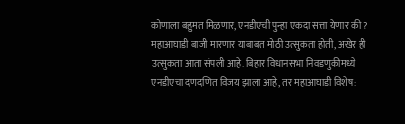कोणाला बहुमत मिळणार, एनडीएची पुन्हा एकदा सत्ता येणार की? महाआघाडी बाजी मारणार याबाबत मोठी उत्सुकता होती, अखेर ही उत्सुकता आता संपली आहे. बिहार विधानसभा निवडणुकीमध्ये एनडीएचा दणदणित विजय झाला आहे, तर महाआघाडी विशेष: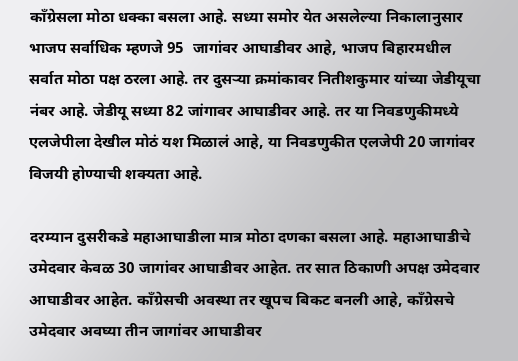काँग्रेसला मोठा धक्का बसला आहे. सध्या समोर येत असलेल्या निकालानुसार भाजप सर्वाधिक म्हणजे 95  जागांवर आघाडीवर आहे, भाजप बिहारमधील सर्वात मोठा पक्ष ठरला आहे. तर दुसऱ्या क्रमांकावर नितीशकुमार यांच्या जेडीयूचा नंबर आहे. जेडीयू सध्या 82 जांगावर आघाडीवर आहे. तर या निवडणुकीमध्ये एलजेपीला देखील मोठं यश मिळालं आहे, या निवडणुकीत एलजेपी 20 जागांवर विजयी होण्याची शक्यता आहे.

दरम्यान दुसरीकडे महाआघाडीला मात्र मोठा दणका बसला आहे. महाआघाडीचे उमेदवार केवळ 30 जागांवर आघाडीवर आहेत. तर सात ठिकाणी अपक्ष उमेदवार आघाडीवर आहेत. काँग्रेसची अवस्था तर खूपच बिकट बनली आहे, काँग्रेसचे उमेदवार अवघ्या तीन जागांवर आघाडीवर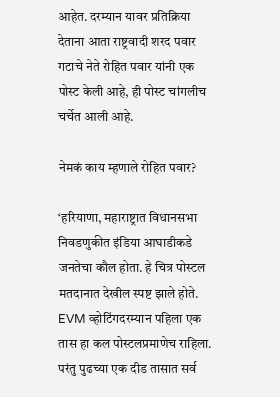आहेत. दरम्यान यावर प्रतिक्रिया देताना आता राष्ट्रवादी शरद पवार गटाचे नेते रोहित पवार यांनी एक पोस्ट केली आहे, ही पोस्ट चांगलीच चर्चेत आली आहे.

नेमकं काय म्हणाले रोहित पवार?

‘हरियाणा, महाराष्ट्रात विधानसभा निवडणुकीत इंडिया आघाडीकडे जनतेचा कौल होता. हे चित्र पोस्टल मतदानात देखील स्पष्ट झाले होते. EVM व्होटिंगदरम्यान पहिला एक तास हा कल पोस्टलप्रमाणेच राहिला. परंतु पुढच्या एक दीड तासात सर्व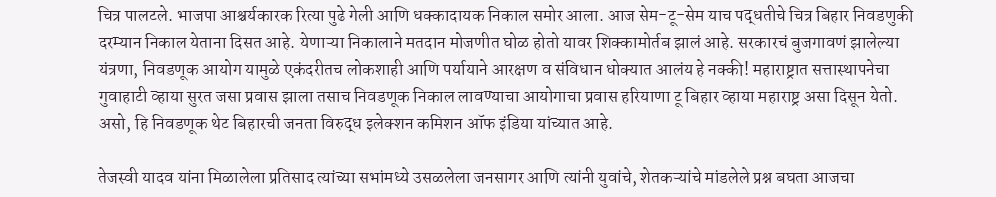चित्र पालटले. भाजपा आश्चर्यकारक रित्या पुढे गेली आणि धक्कादायक निकाल समोर आला. आज सेम-टू-सेम याच पद्धतीचे चित्र बिहार निवडणुकी दरम्यान निकाल येताना दिसत आहे. येणाऱ्या निकालाने मतदान मोजणीत घोळ होतो यावर शिक्कामोर्तब झालं आहे. सरकारचं बुजगावणं झालेल्या यंत्रणा, निवडणूक आयोग यामुळे एकंदरीतच लोकशाही आणि पर्यायाने आरक्षण व संविधान धोक्यात आलंय हे नक्की! महाराष्ट्रात सत्तास्थापनेचा गुवाहाटी व्हाया सुरत जसा प्रवास झाला तसाच निवडणूक निकाल लावण्याचा आयोगाचा प्रवास हरियाणा टू बिहार व्हाया महाराष्ट्र असा दिसून येतो. असो, हि निवडणूक थेट बिहारची जनता विरुद्ध इलेक्शन कमिशन ऑफ इंडिया यांच्यात आहे.

तेजस्वी यादव यांना मिळालेला प्रतिसाद त्यांच्या सभांमध्ये उसळलेला जनसागर आणि त्यांनी युवांचे, शेतकऱ्यांचे मांडलेले प्रश्न बघता आजचा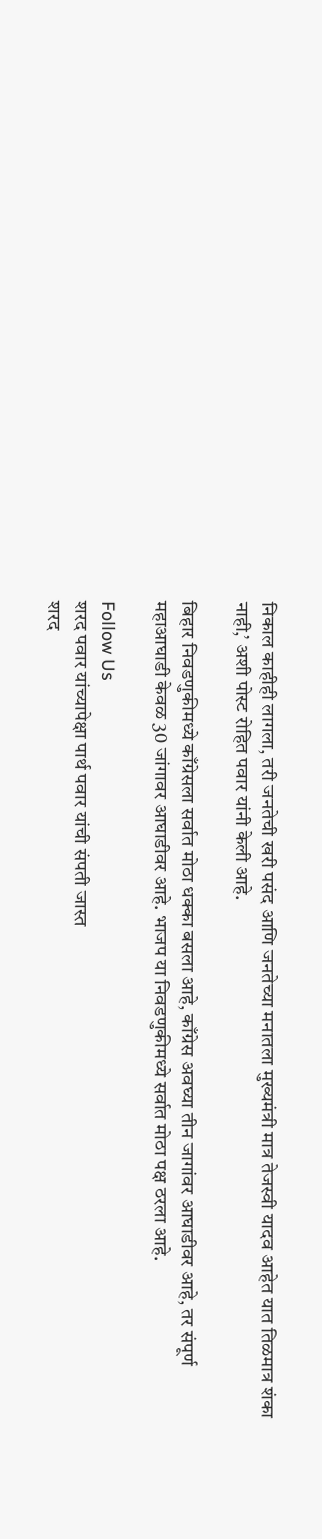निकाल काहीही लागला, तरी जनतेची खरी पसंद आणि जनतेच्या मनातला मुख्यमंत्री मात्र तेजस्वी यादव आहेत यात तिळमात्र शंका नाही,’ अशी पोस्ट रोहित पवार यांनी केली आहे.

बिहार निवडणुकीमध्ये काँग्रेसला सर्वात मोठा धक्का बसला आहे, काँग्रेस अवघ्या तीन जागांवर आघाडीवर आहे, तर संपूर्ण महाआघाडी केवळ 30 जांगावर आघाडीवर आहे. भाजप या निवडणुकीमध्ये सर्वात मोठा पक्ष ठरला आहे.

Follow Us
शरद पवार यांच्यापेक्षा पार्थ पवार यांची संपती जास्त
शरद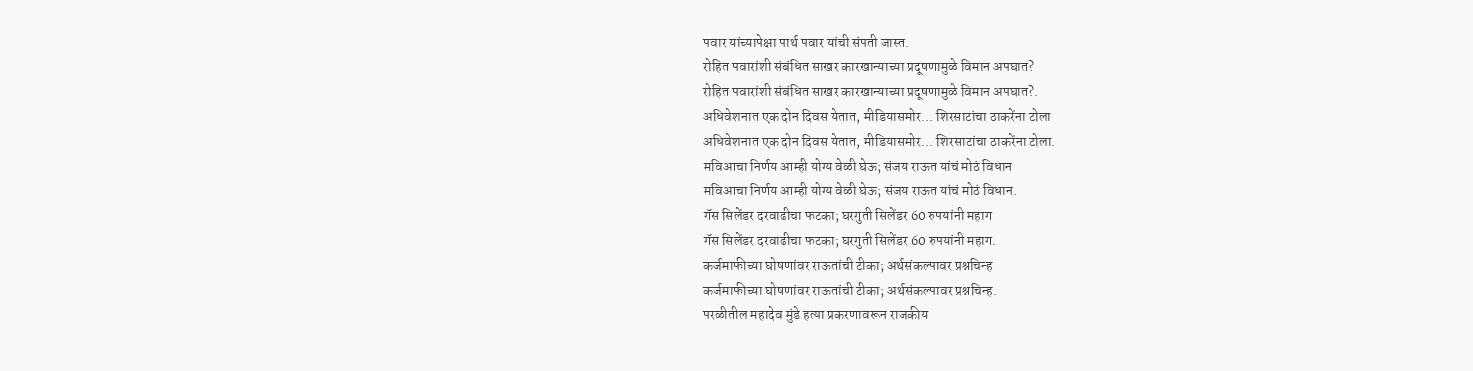पवार यांच्यापेक्षा पार्थ पवार यांची संपती जास्त.
रोहित पवारांशी संबंधित साखर कारखान्याच्या प्रदूषणामुळे विमान अपघात?
रोहित पवारांशी संबंधित साखर कारखान्याच्या प्रदूषणामुळे विमान अपघात?.
अधिवेशनात एक दोन दिवस येतात, मीडियासमोर... शिरसाटांचा ठाकरेंना टोला
अधिवेशनात एक दोन दिवस येतात, मीडियासमोर... शिरसाटांचा ठाकरेंना टोला.
मविआचा निर्णय आम्ही योग्य वेळी घेऊ; संजय राऊत यांचं मोठं विधान
मविआचा निर्णय आम्ही योग्य वेळी घेऊ; संजय राऊत यांचं मोठं विधान.
गॅस सिलेंडर दरवाढीचा फटका; घरगुती सिलेंडर 60 रुपयांनी महाग
गॅस सिलेंडर दरवाढीचा फटका; घरगुती सिलेंडर 60 रुपयांनी महाग.
कर्जमाफीच्या घोषणांवर राऊतांची टीका; अर्थसंकल्पावर प्रश्नचिन्ह
कर्जमाफीच्या घोषणांवर राऊतांची टीका; अर्थसंकल्पावर प्रश्नचिन्ह.
परळीतील महादेव मुंडे हत्या प्रकरणावरून राजकीय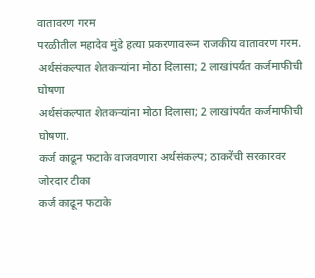वातावरण गरम
परळीतील महादेव मुंडे हत्या प्रकरणावरून राजकीय वातावरण गरम.
अर्थसंकल्पात शेतकऱ्यांना मोठा दिलासा; 2 लाखांपर्यंत कर्जमाफीची घोषणा
अर्थसंकल्पात शेतकऱ्यांना मोठा दिलासा; 2 लाखांपर्यंत कर्जमाफीची घोषणा.
कर्ज काढून फटाके वाजवणारा अर्थसंकल्प; ठाकरेंची सरकारवर जोरदार टीका
कर्ज काढून फटाके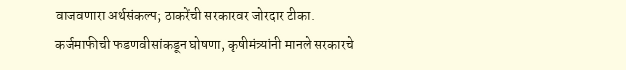वाजवणारा अर्थसंकल्प; ठाकरेंची सरकारवर जोरदार टीका.
कर्जमाफीची फडणवीसांकडून घोषणा, कृषीमंत्र्यांनी मानले सरकारचे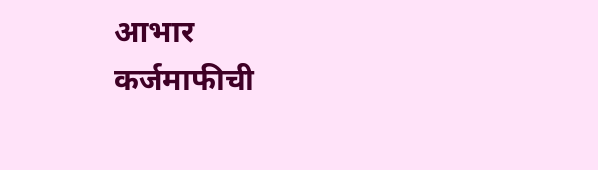आभार
कर्जमाफीची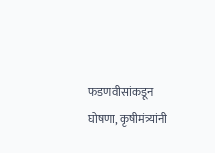फडणवीसांकडून घोषणा, कृषीमंत्र्यांनी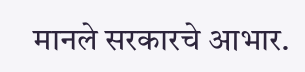मानले सरकारचे आभार.